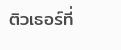ติวเธอร์ที่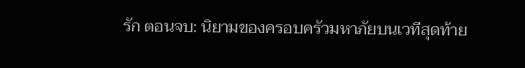รัก ตอนจบ: นิยามของครอบครัวมหาภัยบนเวทีสุดท้าย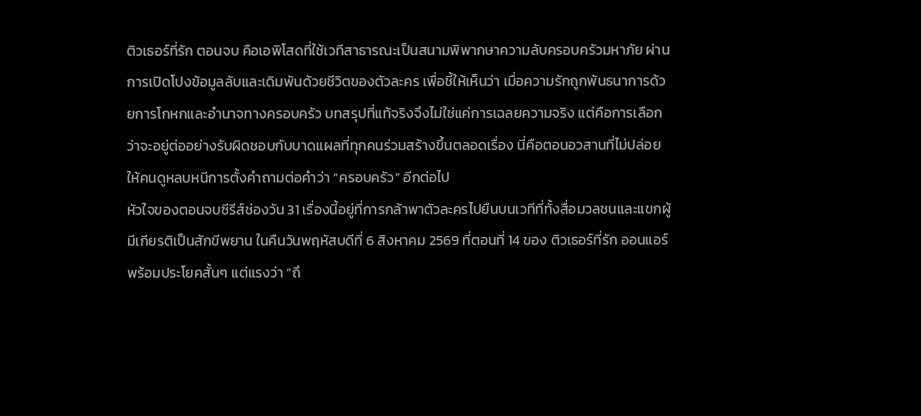ติวเธอร์ที่รัก ตอนจบ คือเอพิโสดที่ใช้เวทีสาธารณะเป็นสนามพิพากษาความลับครอบครัวมหาภัย ผ่านการเปิดโปงข้อมูลลับและเดิมพันด้วยชีวิตของตัวละคร เพื่อชี้ให้เห็นว่า เมื่อความรักถูกพันธนาการด้วยการโกหกและอำนาจทางครอบครัว บทสรุปที่แท้จริงจึงไม่ใช่แค่การเฉลยความจริง แต่คือการเลือกว่าจะอยู่ต่ออย่างรับผิดชอบกับบาดแผลที่ทุกคนร่วมสร้างขึ้นตลอดเรื่อง นี่คือตอนอวสานที่ไม่ปล่อยให้คนดูหลบหนีการตั้งคำถามต่อคำว่า “ครอบครัว” อีกต่อไป
หัวใจของตอนจบซีรีส์ช่องวัน 31 เรื่องนี้อยู่ที่การกล้าพาตัวละครไปยืนบนเวทีที่ทั้งสื่อมวลชนและแขกผู้มีเกียรติเป็นสักขีพยาน ในคืนวันพฤหัสบดีที่ 6 สิงหาคม 2569 ที่ตอนที่ 14 ของ ติวเธอร์ที่รัก ออนแอร์พร้อมประโยคสั้นๆ แต่แรงว่า “ถึ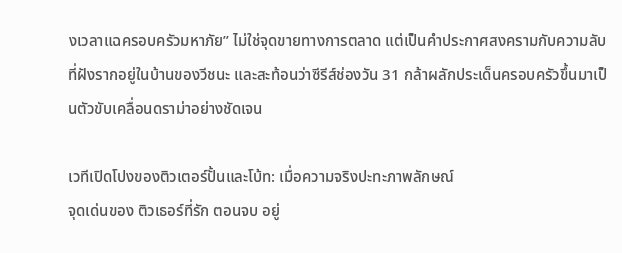งเวลาแฉครอบครัวมหาภัย” ไม่ใช่จุดขายทางการตลาด แต่เป็นคำประกาศสงครามกับความลับที่ฝังรากอยู่ในบ้านของวีชนะ และสะท้อนว่าซีรีส์ช่องวัน 31 กล้าผลักประเด็นครอบครัวขึ้นมาเป็นตัวขับเคลื่อนดราม่าอย่างชัดเจน

เวทีเปิดโปงของติวเตอร์ปั้นและโบ้ท: เมื่อความจริงปะทะภาพลักษณ์
จุดเด่นของ ติวเธอร์ที่รัก ตอนจบ อยู่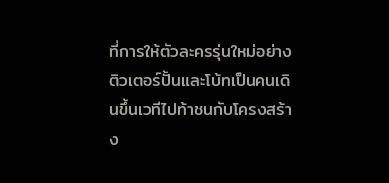ที่การให้ตัวละครรุ่นใหม่อย่างติวเตอร์ปั้นและโบ้ทเป็นคนเดินขึ้นเวทีไปท้าชนกับโครงสร้าง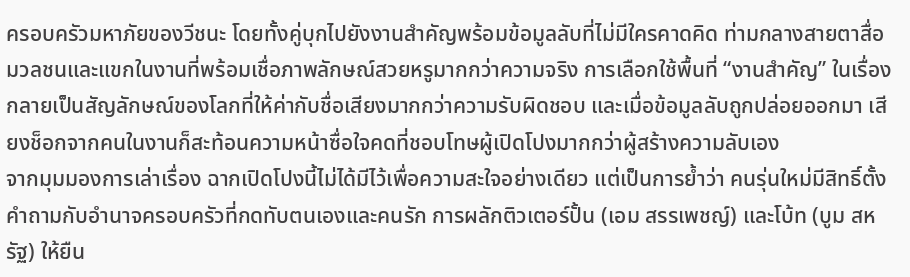ครอบครัวมหาภัยของวีชนะ โดยทั้งคู่บุกไปยังงานสำคัญพร้อมข้อมูลลับที่ไม่มีใครคาดคิด ท่ามกลางสายตาสื่อมวลชนและแขกในงานที่พร้อมเชื่อภาพลักษณ์สวยหรูมากกว่าความจริง การเลือกใช้พื้นที่ “งานสำคัญ” ในเรื่อง กลายเป็นสัญลักษณ์ของโลกที่ให้ค่ากับชื่อเสียงมากกว่าความรับผิดชอบ และเมื่อข้อมูลลับถูกปล่อยออกมา เสียงช็อกจากคนในงานก็สะท้อนความหน้าซื่อใจคดที่ชอบโทษผู้เปิดโปงมากกว่าผู้สร้างความลับเอง
จากมุมมองการเล่าเรื่อง ฉากเปิดโปงนี้ไม่ได้มีไว้เพื่อความสะใจอย่างเดียว แต่เป็นการย้ำว่า คนรุ่นใหม่มีสิทธิ์ตั้งคำถามกับอำนาจครอบครัวที่กดทับตนเองและคนรัก การผลักติวเตอร์ปั้น (เอม สรรเพชญ์) และโบ้ท (บูม สหรัฐ) ให้ยืน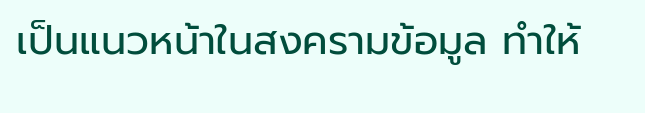เป็นแนวหน้าในสงครามข้อมูล ทำให้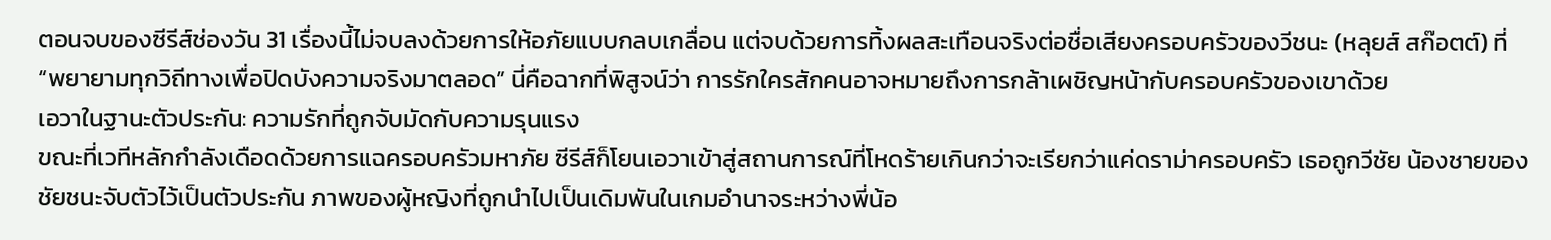ตอนจบของซีรีส์ช่องวัน 31 เรื่องนี้ไม่จบลงด้วยการให้อภัยแบบกลบเกลื่อน แต่จบด้วยการทิ้งผลสะเทือนจริงต่อชื่อเสียงครอบครัวของวีชนะ (หลุยส์ สก๊อตต์) ที่ “พยายามทุกวิถีทางเพื่อปิดบังความจริงมาตลอด” นี่คือฉากที่พิสูจน์ว่า การรักใครสักคนอาจหมายถึงการกล้าเผชิญหน้ากับครอบครัวของเขาด้วย
เอวาในฐานะตัวประกัน: ความรักที่ถูกจับมัดกับความรุนแรง
ขณะที่เวทีหลักกำลังเดือดด้วยการแฉครอบครัวมหาภัย ซีรีส์ก็โยนเอวาเข้าสู่สถานการณ์ที่โหดร้ายเกินกว่าจะเรียกว่าแค่ดราม่าครอบครัว เธอถูกวีชัย น้องชายของชัยชนะจับตัวไว้เป็นตัวประกัน ภาพของผู้หญิงที่ถูกนำไปเป็นเดิมพันในเกมอำนาจระหว่างพี่น้อ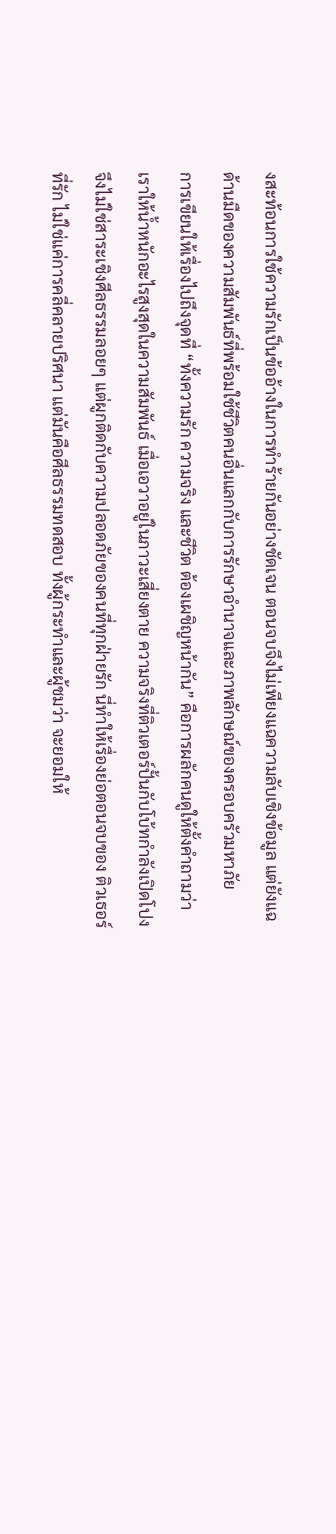งสะท้อนการใช้ความรักเป็นข้ออ้างในการทำร้ายกันอย่างชัดเจน ตอนจบจึงไม่เพียงแฉความลับเชิงข้อมูล แต่ยังแฉด้านมืดของความสัมพันธ์ที่พร้อมใช้ชีวิตคนอื่นแลกกับการรักษาอำนาจและภาพลักษณ์ของครอบครัวมหาภัย
การเขียนให้เรื่องไปถึงจุดที่ “ทั้งความรัก ความจริง และชีวิต ต้องเผชิญหน้ากัน” คือการผลักคนดูให้ตั้งคำถามว่า เราให้น้ำหนักอะไรสูงสุดในความสัมพันธ์ เมื่อเอวาอยู่ในภาวะเสี่ยงตาย ความจริงที่ติวเตอร์ปั้นกับโบ้ทกำลังเปิดโปงจึงไม่ใช่สาระเชิงศีลธรรมลอยๆ แต่ผูกติดกับความปลอดภัยของคนที่ทุกฝ่ายรัก นี่ทำให้เรื่องย่อตอนจบของ ติวเธอร์ที่รัก ไม่ใช่แค่การคลี่คลายปริศนา แต่มันคือศีลธรรมทดสอบ ทั้งผู้กระทำและผู้ชมว่า จะยอมให้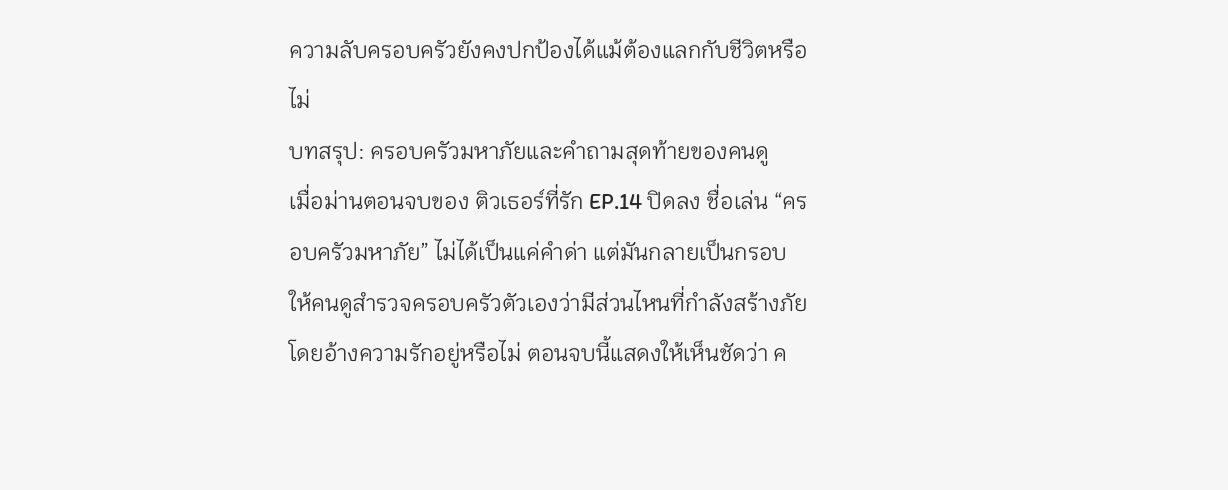ความลับครอบครัวยังคงปกป้องได้แม้ต้องแลกกับชีวิตหรือไม่
บทสรุป: ครอบครัวมหาภัยและคำถามสุดท้ายของคนดู
เมื่อม่านตอนจบของ ติวเธอร์ที่รัก EP.14 ปิดลง ชื่อเล่น “ครอบครัวมหาภัย” ไม่ได้เป็นแค่คำด่า แต่มันกลายเป็นกรอบให้คนดูสำรวจครอบครัวตัวเองว่ามีส่วนไหนที่กำลังสร้างภัยโดยอ้างความรักอยู่หรือไม่ ตอนจบนี้แสดงให้เห็นชัดว่า ค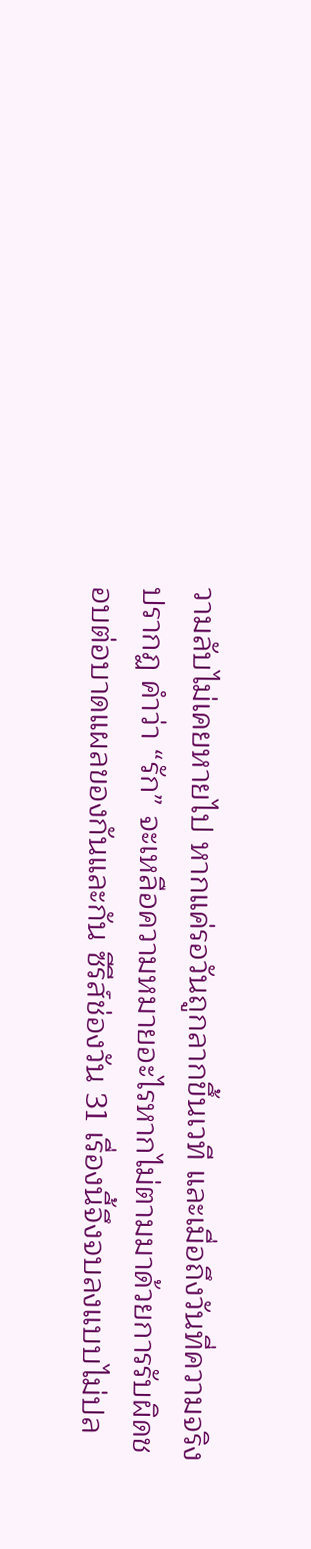วามลับไม่เคยหายไป หากแค่รอวันถูกลากขึ้นเวที และเมื่อถึงวันที่ความจริงปรากฏ คำว่า “รัก” จะเหลือความหมายอะไรหากไม่ตามมาด้วยการรับผิดชอบต่อบาดแผลของกันและกัน ซีรีส์ช่องวัน 31 เรื่องนี้จึงจบลงแบบไม่ปล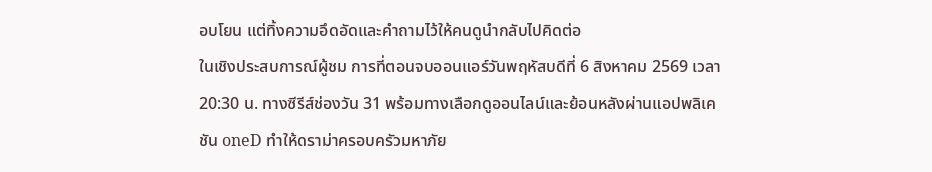อบโยน แต่ทิ้งความอึดอัดและคำถามไว้ให้คนดูนำกลับไปคิดต่อ
ในเชิงประสบการณ์ผู้ชม การที่ตอนจบออนแอร์วันพฤหัสบดีที่ 6 สิงหาคม 2569 เวลา 20:30 น. ทางซีรีส์ช่องวัน 31 พร้อมทางเลือกดูออนไลน์และย้อนหลังผ่านแอปพลิเคชัน oneD ทำให้ดราม่าครอบครัวมหาภัย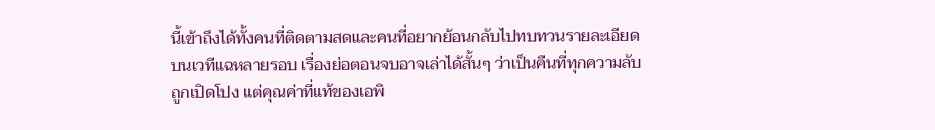นี้เข้าถึงได้ทั้งคนที่ติดตามสดและคนที่อยากย้อนกลับไปทบทวนรายละเอียดบนเวทีแฉหลายรอบ เรื่องย่อตอนจบอาจเล่าได้สั้นๆ ว่าเป็นคืนที่ทุกความลับถูกเปิดโปง แต่คุณค่าที่แท้ของเอพิ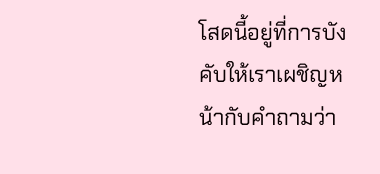โสดนี้อยู่ที่การบังคับให้เราเผชิญหน้ากับคำถามว่า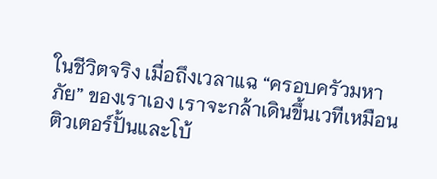ในชีวิตจริง เมื่อถึงเวลาแฉ “ครอบครัวมหาภัย” ของเราเอง เราจะกล้าเดินขึ้นเวทีเหมือนติวเตอร์ปั้นและโบ้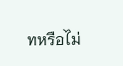ทหรือไม่